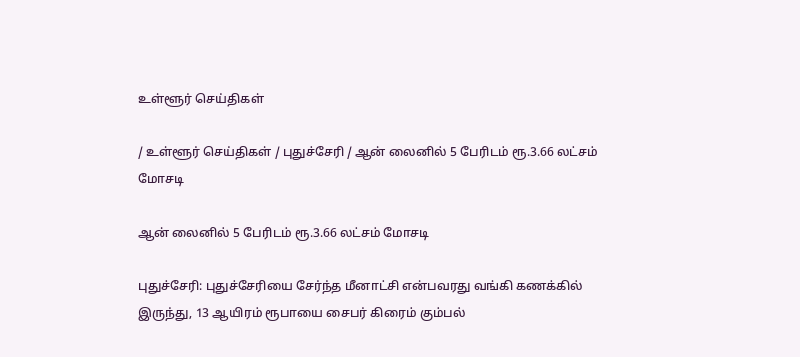உள்ளூர் செய்திகள்

/ உள்ளூர் செய்திகள் / புதுச்சேரி / ஆன் லைனில் 5 பேரிடம் ரூ.3.66 லட்சம் மோசடி

ஆன் லைனில் 5 பேரிடம் ரூ.3.66 லட்சம் மோசடி

புதுச்சேரி: புதுச்சேரியை சேர்ந்த மீனாட்சி என்பவரது வங்கி கணக்கில் இருந்து, 13 ஆயிரம் ரூபாயை சைபர் கிரைம் கும்பல்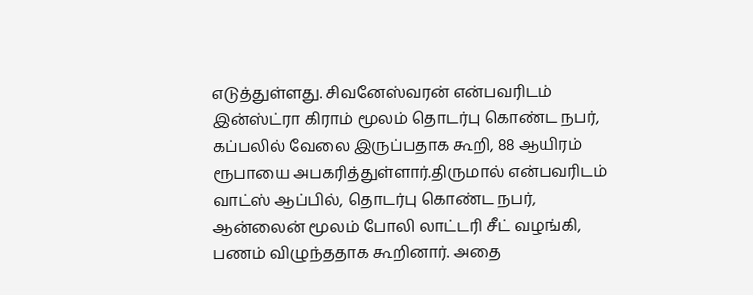எடுத்துள்ளது. சிவனேஸ்வரன் என்பவரிடம் இன்ஸ்ட்ரா கிராம் மூலம் தொடர்பு கொண்ட நபர், கப்பலில் வேலை இருப்பதாக கூறி, 88 ஆயிரம் ரூபாயை அபகரித்துள்ளார்.திருமால் என்பவரிடம் வாட்ஸ் ஆப்பில், தொடர்பு கொண்ட நபர், ஆன்லைன் மூலம் போலி லாட்டரி சீட் வழங்கி, பணம் விழுந்ததாக கூறினார். அதை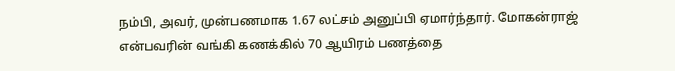நம்பி, அவர், முன்பணமாக 1.67 லட்சம் அனுப்பி ஏமார்ந்தார். மோகன்ராஜ் என்பவரின் வங்கி கணக்கில் 70 ஆயிரம் பணத்தை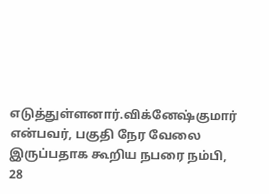எடுத்துள்ளனார்.விக்னேஷ்குமார் என்பவர், பகுதி நேர வேலை இருப்பதாக கூறிய நபரை நம்பி, 28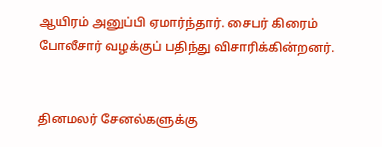ஆயிரம் அனுப்பி ஏமார்ந்தார். சைபர் கிரைம் போலீசார் வழக்குப் பதிந்து விசாரிக்கின்றனர்.


தினமலர் சேனல்களுக்கு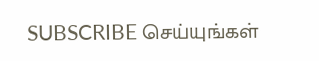SUBSCRIBE செய்யுங்கள்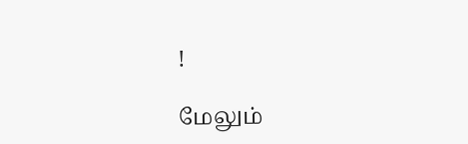!

மேலும்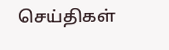செய்திகள்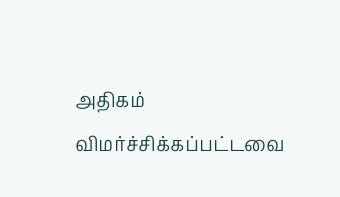அதிகம் விமர்ச்சிக்கப்பட்டவை